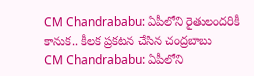CM Chandrababu: ఏపీలోని రైతులందరికీ కానుక.. కీలక ప్రకటన చేసిన చంద్రబాబు
CM Chandrababu: ఏపీలోని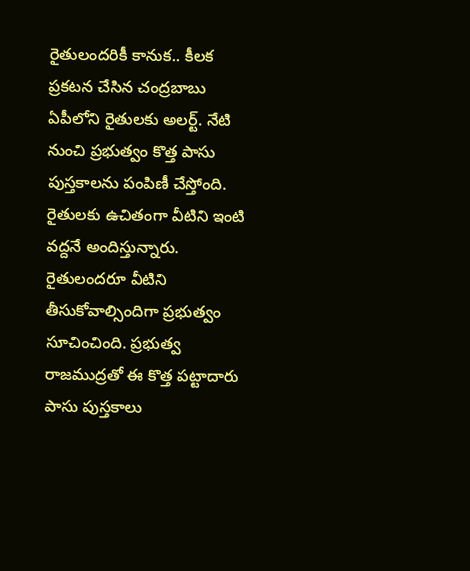రైతులందరికీ కానుక.. కీలక ప్రకటన చేసిన చంద్రబాబు
ఏపీలోని రైతులకు అలర్ట్. నేటి నుంచి ప్రభుత్వం కొత్త పాసు పుస్తకాలను పంపిణీ చేస్తోంది. రైతులకు ఉచితంగా వీటిని ఇంటి వద్దనే అందిస్తున్నారు. రైతులందరూ వీటిని తీసుకోవాల్సిందిగా ప్రభుత్వం సూచించింది. ప్రభుత్వ రాజముద్రతో ఈ కొత్త పట్టాదారు పాసు పుస్తకాలు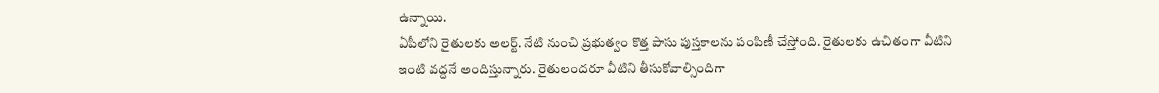ఉన్నాయి.
ఏపీలోని రైతులకు అలర్ట్. నేటి నుంచి ప్రభుత్వం కొత్త పాసు పుస్తకాలను పంపిణీ చేస్తోంది. రైతులకు ఉచితంగా వీటిని ఇంటి వద్దనే అందిస్తున్నారు. రైతులందరూ వీటిని తీసుకోవాల్సిందిగా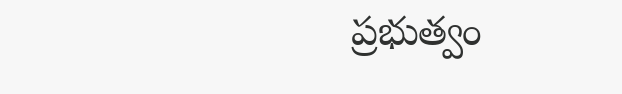ప్రభుత్వం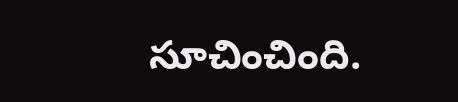సూచించింది.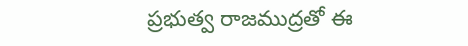ప్రభుత్వ రాజముద్రతో ఈ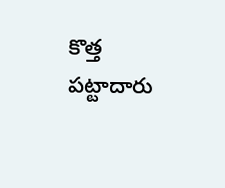కొత్త పట్టాదారు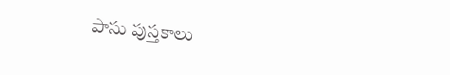పాసు పుస్తకాలు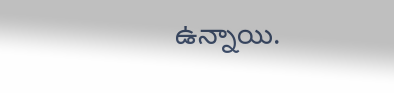ఉన్నాయి.